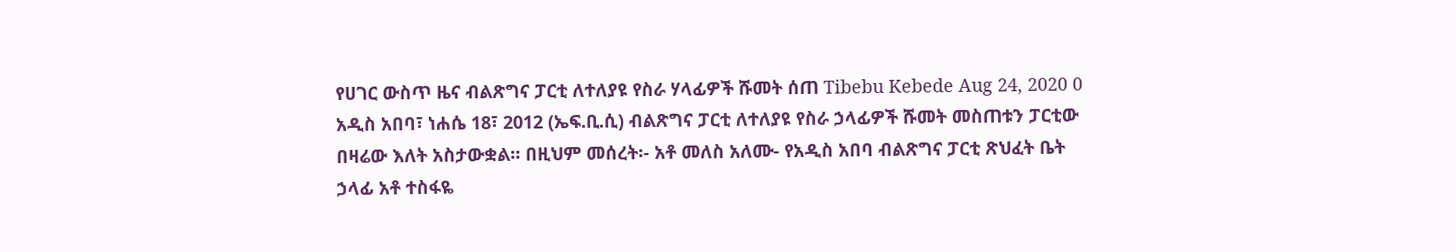የሀገር ውስጥ ዜና ብልጽግና ፓርቲ ለተለያዩ የስራ ሃላፊዎች ሹመት ሰጠ Tibebu Kebede Aug 24, 2020 0 አዲስ አበባ፣ ነሐሴ 18፣ 2012 (ኤፍ.ቢ.ሲ) ብልጽግና ፓርቲ ለተለያዩ የስራ ኃላፊዎች ሹመት መስጠቱን ፓርቲው በዛሬው እለት አስታውቋል። በዚህም መሰረት፡- አቶ መለስ አለሙ- የአዲስ አበባ ብልጽግና ፓርቲ ጽህፈት ቤት ኃላፊ አቶ ተስፋዬ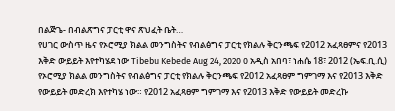በልጅጌ- በብልጽግና ፓርቲ ዋና ጽህፈት ቤት…
የሀገር ውስጥ ዜና የኦሮሚያ ክልል መንግስትና የብልፅግና ፓርቲ የክልሉ ቅርንጫፍ የ2012 አፈጻፀምና የ2013 እቅድ ውይይት እየተካሄደ ነው Tibebu Kebede Aug 24, 2020 0 አዲስ አበባ፣ ነሐሴ 18፣ 2012 (ኤፍ.ቢ.ሲ) የኦሮሚያ ክልል መንግስትና የብልፅግና ፓርቲ የክልሉ ቅርንጫፍ የ2012 አፈጻፀም ግምገማ እና የ2013 እቅድ የውይይት መድረክ እየተካሄ ነው። የ2012 አፈጻፀም ግምገማ እና የ2013 እቅድ የውይይት መድረኩ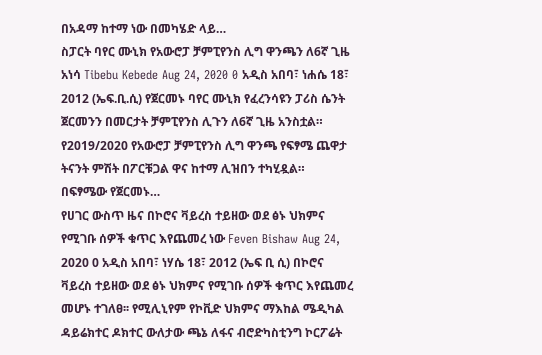በአዳማ ከተማ ነው በመካሄድ ላይ…
ስፓርት ባየር ሙኒክ የአውሮፓ ቻምፒየንስ ሊግ ዋንጫን ለ6ኛ ጊዜ አነሳ Tibebu Kebede Aug 24, 2020 0 አዲስ አበባ፣ ነሐሴ 18፣ 2012 (ኤፍ.ቢ.ሲ) የጀርመኑ ባየር ሙኒክ የፈረንሳዩን ፓሪስ ሴንት ጀርመንን በመርታት ቻምፒየንስ ሊጉን ለ6ኛ ጊዜ አንስቷል። የ2019/2020 የአውሮፓ ቻምፒየንስ ሊግ ዋንጫ የፍፃሜ ጨዋታ ትናንት ምሽት በፖርቹጋል ዋና ከተማ ሊዝበን ተካሂዷል። በፍፃሜው የጀርመኑ…
የሀገር ውስጥ ዜና በኮሮና ቫይረስ ተይዘው ወደ ፅኑ ህክምና የሚገቡ ሰዎች ቁጥር እየጨመረ ነው Feven Bishaw Aug 24, 2020 0 አዲስ አበባ፣ ነሃሴ 18፣ 2012 (ኤፍ ቢ ሲ) በኮሮና ቫይረስ ተይዘው ወደ ፅኑ ህክምና የሚገቡ ሰዎች ቁጥር እየጨመረ መሆኑ ተገለፀ፡፡ የሚሊኒየም የኮቪድ ህክምና ማእከል ሜዲካል ዳይሬክተር ዶክተር ውለታው ጫኔ ለፋና ብሮድካስቲንግ ኮርፖሬት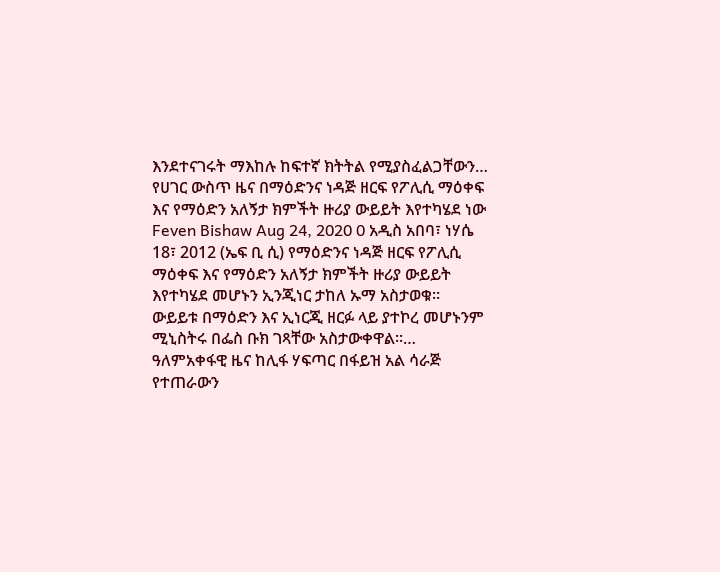እንደተናገሩት ማእከሉ ከፍተኛ ክትትል የሚያስፈልጋቸውን…
የሀገር ውስጥ ዜና በማዕድንና ነዳጅ ዘርፍ የፖሊሲ ማዕቀፍ እና የማዕድን አለኝታ ክምችት ዙሪያ ውይይት እየተካሄደ ነው Feven Bishaw Aug 24, 2020 0 አዲስ አበባ፣ ነሃሴ 18፣ 2012 (ኤፍ ቢ ሲ) የማዕድንና ነዳጅ ዘርፍ የፖሊሲ ማዕቀፍ እና የማዕድን አለኝታ ክምችት ዙሪያ ውይይት እየተካሄደ መሆኑን ኢንጂነር ታከለ ኡማ አስታወቁ፡፡ ውይይቱ በማዕድን እና ኢነርጂ ዘርፉ ላይ ያተኮረ መሆኑንም ሚኒስትሩ በፌስ ቡክ ገጻቸው አስታውቀዋል፡፡…
ዓለምአቀፋዊ ዜና ከሊፋ ሃፍጣር በፋይዝ አል ሳራጅ የተጠራውን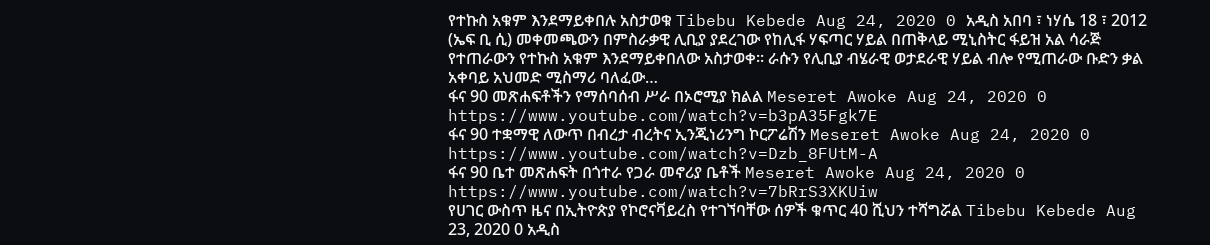የተኩስ አቁም እንደማይቀበሉ አስታወቁ Tibebu Kebede Aug 24, 2020 0 አዲስ አበባ ፣ ነሃሴ 18 ፣ 2012 (ኤፍ ቢ ሲ) መቀመጫውን በምስራቃዊ ሊቢያ ያደረገው የከሊፋ ሃፍጣር ሃይል በጠቅላይ ሚኒስትር ፋይዝ አል ሳራጅ የተጠራውን የተኩስ አቁም እንደማይቀበለው አስታወቀ፡፡ ራሱን የሊቢያ ብሄራዊ ወታደራዊ ሃይል ብሎ የሚጠራው ቡድን ቃል አቀባይ አህመድ ሚስማሪ ባለፈው…
ፋና 90 መጽሐፍቶችን የማሰባሰብ ሥራ በኦሮሚያ ክልል Meseret Awoke Aug 24, 2020 0 https://www.youtube.com/watch?v=b3pA35Fgk7E
ፋና 90 ተቋማዊ ለውጥ በብረታ ብረትና ኢንጂነሪንግ ኮርፖሬሽን Meseret Awoke Aug 24, 2020 0 https://www.youtube.com/watch?v=Dzb_8FUtM-A
ፋና 90 ቤተ መጽሐፍት በጎተራ የጋራ መኖሪያ ቤቶች Meseret Awoke Aug 24, 2020 0 https://www.youtube.com/watch?v=7bRrS3XKUiw
የሀገር ውስጥ ዜና በኢትዮጵያ የኮሮናቫይረስ የተገኘባቸው ሰዎች ቁጥር 40 ሺህን ተሻግሯል Tibebu Kebede Aug 23, 2020 0 አዲስ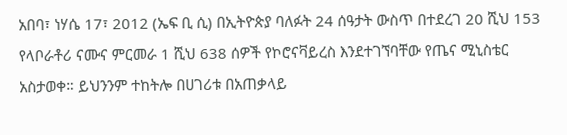አበባ፣ ነሃሴ 17፣ 2012 (ኤፍ ቢ ሲ) በኢትዮጵያ ባለፉት 24 ሰዓታት ውስጥ በተደረገ 20 ሺህ 153 የላቦራቶሪ ናሙና ምርመራ 1 ሺህ 638 ሰዎች የኮሮናቫይረስ እንደተገኘባቸው የጤና ሚኒስቴር አስታወቀ። ይህንንም ተከትሎ በሀገሪቱ በአጠቃላይ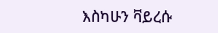እስካሁን ቫይረሱ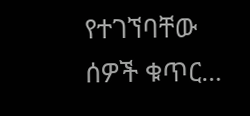የተገኘባቸው ሰዎች ቁጥር…